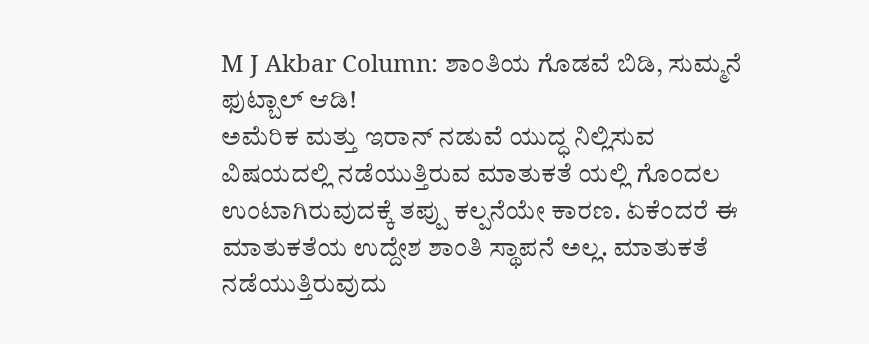M J Akbar Column: ಶಾಂತಿಯ ಗೊಡವೆ ಬಿಡಿ, ಸುಮ್ಮನೆ ಫುಟ್ಬಾಲ್ ಆಡಿ!
ಅಮೆರಿಕ ಮತ್ತು ಇರಾನ್ ನಡುವೆ ಯುದ್ಧ ನಿಲ್ಲಿಸುವ ವಿಷಯದಲ್ಲಿ ನಡೆಯುತ್ತಿರುವ ಮಾತುಕತೆ ಯಲ್ಲಿ ಗೊಂದಲ ಉಂಟಾಗಿರುವುದಕ್ಕೆ ತಪ್ಪು ಕಲ್ಪನೆಯೇ ಕಾರಣ. ಏಕೆಂದರೆ ಈ ಮಾತುಕತೆಯ ಉದ್ದೇಶ ಶಾಂತಿ ಸ್ಥಾಪನೆ ಅಲ್ಲ. ಮಾತುಕತೆ ನಡೆಯುತ್ತಿರುವುದು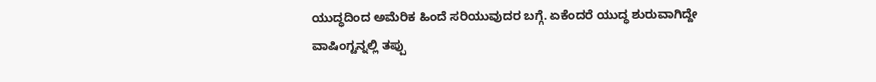ಯುದ್ಧದಿಂದ ಅಮೆರಿಕ ಹಿಂದೆ ಸರಿಯುವುದರ ಬಗ್ಗೆ. ಏಕೆಂದರೆ ಯುದ್ಧ ಶುರುವಾಗಿದ್ದೇ ವಾಷಿಂಗ್ಟನ್ನಲ್ಲಿ ತಪ್ಪು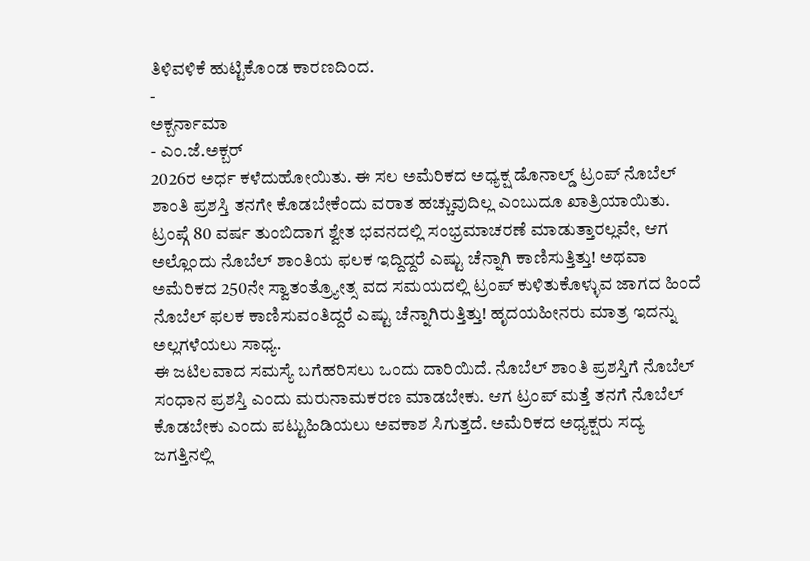ತಿಳಿವಳಿಕೆ ಹುಟ್ಟಿಕೊಂಡ ಕಾರಣದಿಂದ.
-
ಅಕ್ಬರ್ನಾಮಾ
- ಎಂ.ಜೆ.ಅಕ್ಬರ್
2026ರ ಅರ್ಧ ಕಳೆದುಹೋಯಿತು. ಈ ಸಲ ಅಮೆರಿಕದ ಅಧ್ಯಕ್ಷ ಡೊನಾಲ್ಡ್ ಟ್ರಂಪ್ ನೊಬೆಲ್ ಶಾಂತಿ ಪ್ರಶಸ್ತಿ ತನಗೇ ಕೊಡಬೇಕೆಂದು ವರಾತ ಹಚ್ಚುವುದಿಲ್ಲ ಎಂಬುದೂ ಖಾತ್ರಿಯಾಯಿತು. ಟ್ರಂಪ್ಗೆ 80 ವರ್ಷ ತುಂಬಿದಾಗ ಶ್ವೇತ ಭವನದಲ್ಲಿ ಸಂಭ್ರಮಾಚರಣೆ ಮಾಡುತ್ತಾರಲ್ಲವೇ, ಆಗ ಅಲ್ಲೊಂದು ನೊಬೆಲ್ ಶಾಂತಿಯ ಫಲಕ ಇದ್ದಿದ್ದರೆ ಎಷ್ಟು ಚೆನ್ನಾಗಿ ಕಾಣಿಸುತ್ತಿತ್ತು! ಅಥವಾ ಅಮೆರಿಕದ 250ನೇ ಸ್ವಾತಂತ್ರ್ಯೋತ್ಸ ವದ ಸಮಯದಲ್ಲಿ ಟ್ರಂಪ್ ಕುಳಿತುಕೊಳ್ಳುವ ಜಾಗದ ಹಿಂದೆ ನೊಬೆಲ್ ಫಲಕ ಕಾಣಿಸುವಂತಿದ್ದರೆ ಎಷ್ಟು ಚೆನ್ನಾಗಿರುತ್ತಿತ್ತು! ಹೃದಯಹೀನರು ಮಾತ್ರ ಇದನ್ನು ಅಲ್ಲಗಳೆಯಲು ಸಾಧ್ಯ.
ಈ ಜಟಿಲವಾದ ಸಮಸ್ಯೆ ಬಗೆಹರಿಸಲು ಒಂದು ದಾರಿಯಿದೆ. ನೊಬೆಲ್ ಶಾಂತಿ ಪ್ರಶಸ್ತಿಗೆ ನೊಬೆಲ್ ಸಂಧಾನ ಪ್ರಶಸ್ತಿ ಎಂದು ಮರುನಾಮಕರಣ ಮಾಡಬೇಕು. ಆಗ ಟ್ರಂಪ್ ಮತ್ತೆ ತನಗೆ ನೊಬೆಲ್ ಕೊಡಬೇಕು ಎಂದು ಪಟ್ಟುಹಿಡಿಯಲು ಅವಕಾಶ ಸಿಗುತ್ತದೆ. ಅಮೆರಿಕದ ಅಧ್ಯಕ್ಷರು ಸದ್ಯ ಜಗತ್ತಿನಲ್ಲಿ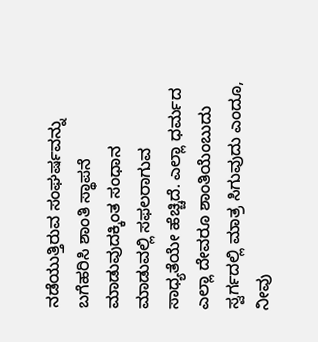ನಡೆಯುತ್ತಿರುವ ಸಂಘರ್ಷವನ್ನು ಬಗೆಹರಿಸಿ ಶಾಂತಿ ಸ್ಥಾಪನೆ ಮಾಡುವುದಕ್ಕಿಂತ ಸಂಧಾನ ಮಾಡುವಲ್ಲಿ ಸಫಲರಾಗುವ ಸಾಧ್ಯತೆಯೇ ಹೆಚ್ಚಿದೆ. ಎಲ್ಲಾ ಧರ್ಮದ ಎಲ್ಲಾ ದೇವರೂ ಶಾಂತಿಯೆಂಬುದು ಸ್ವರ್ಗದಲ್ಲಿ ಮಾತ್ರ ಸಿಗುವುದು ಎಂದೂ, ನೀವು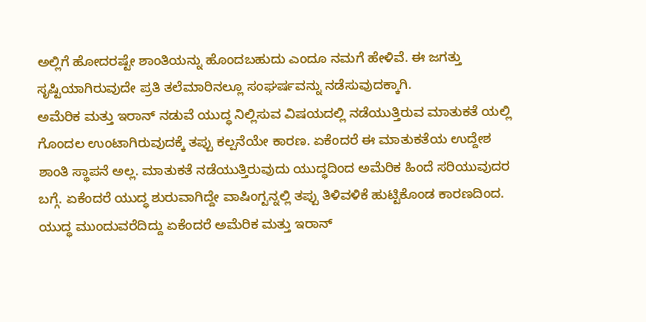ಅಲ್ಲಿಗೆ ಹೋದರಷ್ಟೇ ಶಾಂತಿಯನ್ನು ಹೊಂದಬಹುದು ಎಂದೂ ನಮಗೆ ಹೇಳಿವೆ. ಈ ಜಗತ್ತು ಸೃಷ್ಟಿಯಾಗಿರುವುದೇ ಪ್ರತಿ ತಲೆಮಾರಿನಲ್ಲೂ ಸಂಘರ್ಷವನ್ನು ನಡೆಸುವುದಕ್ಕಾಗಿ.
ಅಮೆರಿಕ ಮತ್ತು ಇರಾನ್ ನಡುವೆ ಯುದ್ಧ ನಿಲ್ಲಿಸುವ ವಿಷಯದಲ್ಲಿ ನಡೆಯುತ್ತಿರುವ ಮಾತುಕತೆ ಯಲ್ಲಿ ಗೊಂದಲ ಉಂಟಾಗಿರುವುದಕ್ಕೆ ತಪ್ಪು ಕಲ್ಪನೆಯೇ ಕಾರಣ. ಏಕೆಂದರೆ ಈ ಮಾತುಕತೆಯ ಉದ್ದೇಶ ಶಾಂತಿ ಸ್ಥಾಪನೆ ಅಲ್ಲ. ಮಾತುಕತೆ ನಡೆಯುತ್ತಿರುವುದು ಯುದ್ಧದಿಂದ ಅಮೆರಿಕ ಹಿಂದೆ ಸರಿಯುವುದರ ಬಗ್ಗೆ. ಏಕೆಂದರೆ ಯುದ್ಧ ಶುರುವಾಗಿದ್ದೇ ವಾಷಿಂಗ್ಟನ್ನಲ್ಲಿ ತಪ್ಪು ತಿಳಿವಳಿಕೆ ಹುಟ್ಟಿಕೊಂಡ ಕಾರಣದಿಂದ. ಯುದ್ಧ ಮುಂದುವರೆದಿದ್ದು ಏಕೆಂದರೆ ಅಮೆರಿಕ ಮತ್ತು ಇರಾನ್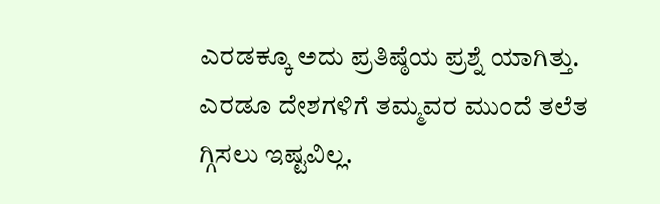ಎರಡಕ್ಕೂ ಅದು ಪ್ರತಿಷ್ಠೆಯ ಪ್ರಶ್ನೆ ಯಾಗಿತ್ತು. ಎರಡೂ ದೇಶಗಳಿಗೆ ತಮ್ಮವರ ಮುಂದೆ ತಲೆತ ಗ್ಗಿಸಲು ಇಷ್ಟವಿಲ್ಲ.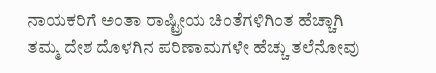ನಾಯಕರಿಗೆ ಅಂತಾ ರಾಷ್ಟ್ರೀಯ ಚಿಂತೆಗಳಿಗಿಂತ ಹೆಚ್ಚಾಗಿ ತಮ್ಮ ದೇಶ ದೊಳಗಿನ ಪರಿಣಾಮಗಳೇ ಹೆಚ್ಚು ತಲೆನೋವು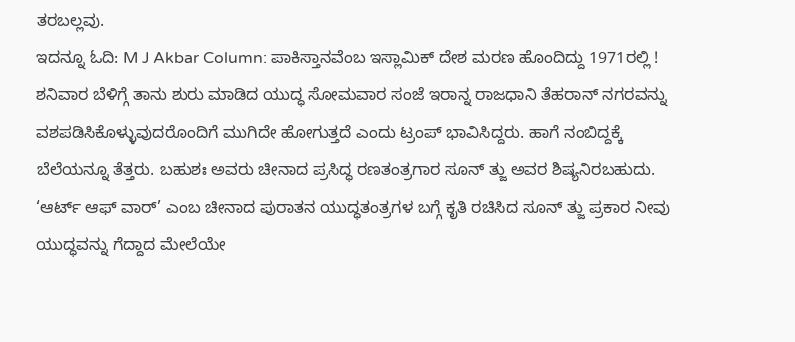ತರಬಲ್ಲವು.
ಇದನ್ನೂ ಓದಿ: M J Akbar Column: ಪಾಕಿಸ್ತಾನವೆಂಬ ಇಸ್ಲಾಮಿಕ್ ದೇಶ ಮರಣ ಹೊಂದಿದ್ದು 1971ರಲ್ಲಿ !
ಶನಿವಾರ ಬೆಳಿಗ್ಗೆ ತಾನು ಶುರು ಮಾಡಿದ ಯುದ್ಧ ಸೋಮವಾರ ಸಂಜೆ ಇರಾನ್ನ ರಾಜಧಾನಿ ತೆಹರಾನ್ ನಗರವನ್ನು ವಶಪಡಿಸಿಕೊಳ್ಳುವುದರೊಂದಿಗೆ ಮುಗಿದೇ ಹೋಗುತ್ತದೆ ಎಂದು ಟ್ರಂಪ್ ಭಾವಿಸಿದ್ದರು. ಹಾಗೆ ನಂಬಿದ್ದಕ್ಕೆ ಬೆಲೆಯನ್ನೂ ತೆತ್ತರು. ಬಹುಶಃ ಅವರು ಚೀನಾದ ಪ್ರಸಿದ್ಧ ರಣತಂತ್ರಗಾರ ಸೂನ್ ತ್ಜು ಅವರ ಶಿಷ್ಯನಿರಬಹುದು. ‘ಆರ್ಟ್ ಆಫ್ ವಾರ್’ ಎಂಬ ಚೀನಾದ ಪುರಾತನ ಯುದ್ಧತಂತ್ರಗಳ ಬಗ್ಗೆ ಕೃತಿ ರಚಿಸಿದ ಸೂನ್ ತ್ಜು ಪ್ರಕಾರ ನೀವು ಯುದ್ಧವನ್ನು ಗೆದ್ದಾದ ಮೇಲೆಯೇ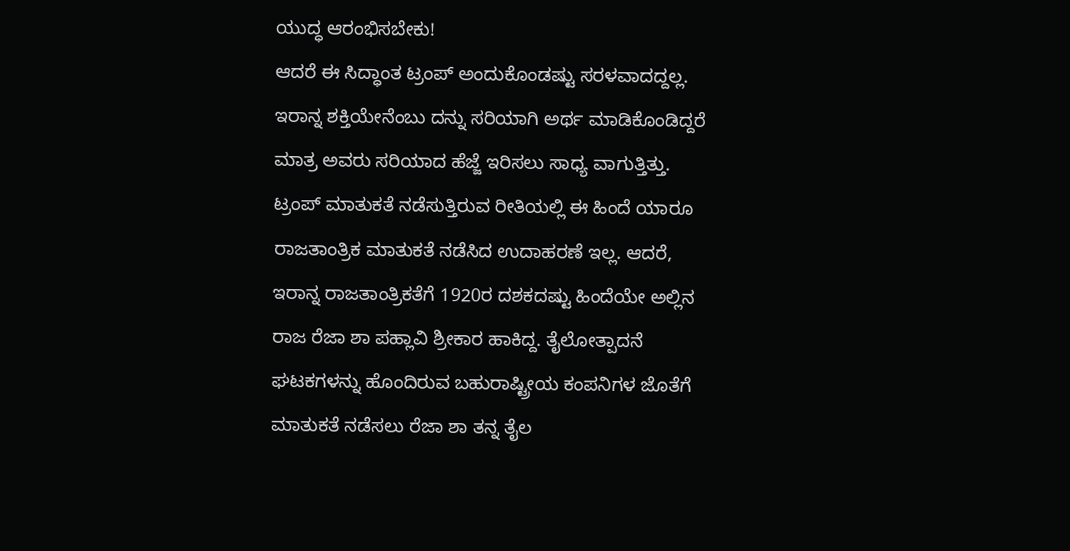ಯುದ್ಧ ಆರಂಭಿಸಬೇಕು!
ಆದರೆ ಈ ಸಿದ್ಧಾಂತ ಟ್ರಂಪ್ ಅಂದುಕೊಂಡಷ್ಟು ಸರಳವಾದದ್ದಲ್ಲ. ಇರಾನ್ನ ಶಕ್ತಿಯೇನೆಂಬು ದನ್ನು ಸರಿಯಾಗಿ ಅರ್ಥ ಮಾಡಿಕೊಂಡಿದ್ದರೆ ಮಾತ್ರ ಅವರು ಸರಿಯಾದ ಹೆಜ್ಜೆ ಇರಿಸಲು ಸಾಧ್ಯ ವಾಗುತ್ತಿತ್ತು. ಟ್ರಂಪ್ ಮಾತುಕತೆ ನಡೆಸುತ್ತಿರುವ ರೀತಿಯಲ್ಲಿ ಈ ಹಿಂದೆ ಯಾರೂ ರಾಜತಾಂತ್ರಿಕ ಮಾತುಕತೆ ನಡೆಸಿದ ಉದಾಹರಣೆ ಇಲ್ಲ. ಆದರೆ, ಇರಾನ್ನ ರಾಜತಾಂತ್ರಿಕತೆಗೆ 1920ರ ದಶಕದಷ್ಟು ಹಿಂದೆಯೇ ಅಲ್ಲಿನ ರಾಜ ರೆಜಾ ಶಾ ಪಹ್ಲಾವಿ ಶ್ರೀಕಾರ ಹಾಕಿದ್ದ. ತೈಲೋತ್ಪಾದನೆ ಘಟಕಗಳನ್ನು ಹೊಂದಿರುವ ಬಹುರಾಷ್ಟ್ರೀಯ ಕಂಪನಿಗಳ ಜೊತೆಗೆ ಮಾತುಕತೆ ನಡೆಸಲು ರೆಜಾ ಶಾ ತನ್ನ ತೈಲ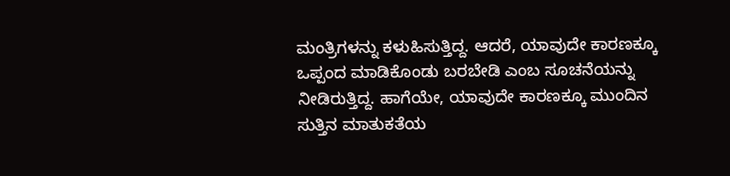ಮಂತ್ರಿಗಳನ್ನು ಕಳುಹಿಸುತ್ತಿದ್ದ. ಆದರೆ, ಯಾವುದೇ ಕಾರಣಕ್ಕೂ ಒಪ್ಪಂದ ಮಾಡಿಕೊಂಡು ಬರಬೇಡಿ ಎಂಬ ಸೂಚನೆಯನ್ನು ನೀಡಿರುತ್ತಿದ್ದ. ಹಾಗೆಯೇ, ಯಾವುದೇ ಕಾರಣಕ್ಕೂ ಮುಂದಿನ ಸುತ್ತಿನ ಮಾತುಕತೆಯ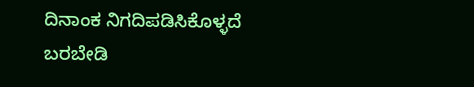ದಿನಾಂಕ ನಿಗದಿಪಡಿಸಿಕೊಳ್ಳದೆ ಬರಬೇಡಿ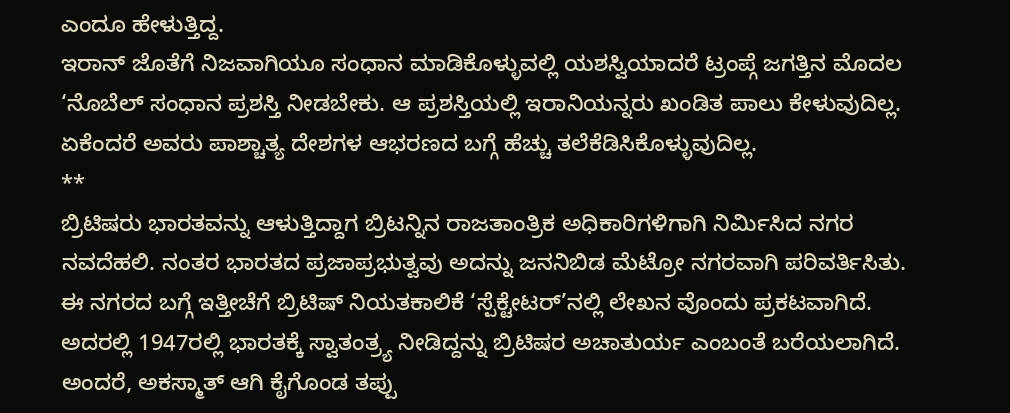ಎಂದೂ ಹೇಳುತ್ತಿದ್ದ.
ಇರಾನ್ ಜೊತೆಗೆ ನಿಜವಾಗಿಯೂ ಸಂಧಾನ ಮಾಡಿಕೊಳ್ಳುವಲ್ಲಿ ಯಶಸ್ವಿಯಾದರೆ ಟ್ರಂಪ್ಗೆ ಜಗತ್ತಿನ ಮೊದಲ ‘ನೊಬೆಲ್ ಸಂಧಾನ ಪ್ರಶಸ್ತಿ ನೀಡಬೇಕು. ಆ ಪ್ರಶಸ್ತಿಯಲ್ಲಿ ಇರಾನಿಯನ್ನರು ಖಂಡಿತ ಪಾಲು ಕೇಳುವುದಿಲ್ಲ. ಏಕೆಂದರೆ ಅವರು ಪಾಶ್ಚಾತ್ಯ ದೇಶಗಳ ಆಭರಣದ ಬಗ್ಗೆ ಹೆಚ್ಚು ತಲೆಕೆಡಿಸಿಕೊಳ್ಳುವುದಿಲ್ಲ.
**
ಬ್ರಿಟಿಷರು ಭಾರತವನ್ನು ಆಳುತ್ತಿದ್ದಾಗ ಬ್ರಿಟನ್ನಿನ ರಾಜತಾಂತ್ರಿಕ ಅಧಿಕಾರಿಗಳಿಗಾಗಿ ನಿರ್ಮಿಸಿದ ನಗರ ನವದೆಹಲಿ. ನಂತರ ಭಾರತದ ಪ್ರಜಾಪ್ರಭುತ್ವವು ಅದನ್ನು ಜನನಿಬಿಡ ಮೆಟ್ರೋ ನಗರವಾಗಿ ಪರಿವರ್ತಿಸಿತು. ಈ ನಗರದ ಬಗ್ಗೆ ಇತ್ತೀಚೆಗೆ ಬ್ರಿಟಿಷ್ ನಿಯತಕಾಲಿಕೆ ‘ಸ್ಪೆಕ್ಟೇಟರ್’ನಲ್ಲಿ ಲೇಖನ ವೊಂದು ಪ್ರಕಟವಾಗಿದೆ. ಅದರಲ್ಲಿ 1947ರಲ್ಲಿ ಭಾರತಕ್ಕೆ ಸ್ವಾತಂತ್ರ್ಯ ನೀಡಿದ್ದನ್ನು ಬ್ರಿಟಿಷರ ಅಚಾತುರ್ಯ ಎಂಬಂತೆ ಬರೆಯಲಾಗಿದೆ. ಅಂದರೆ, ಅಕಸ್ಮಾತ್ ಆಗಿ ಕೈಗೊಂಡ ತಪ್ಪು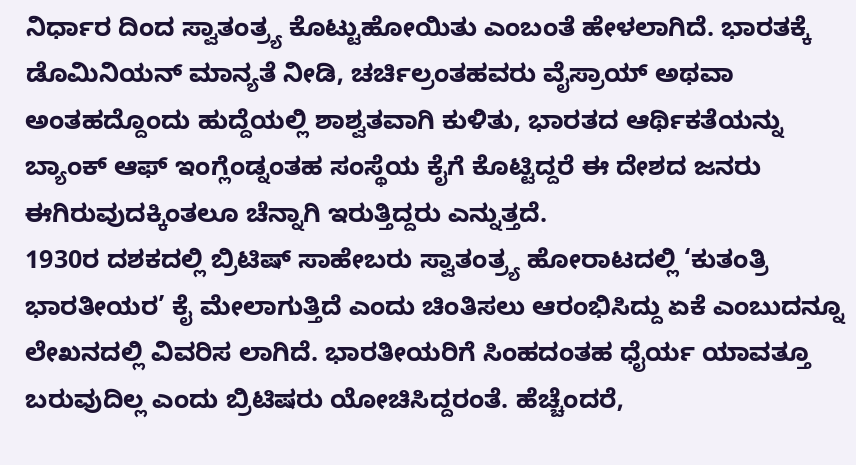ನಿರ್ಧಾರ ದಿಂದ ಸ್ವಾತಂತ್ರ್ಯ ಕೊಟ್ಟುಹೋಯಿತು ಎಂಬಂತೆ ಹೇಳಲಾಗಿದೆ. ಭಾರತಕ್ಕೆ ಡೊಮಿನಿಯನ್ ಮಾನ್ಯತೆ ನೀಡಿ, ಚರ್ಚಿಲ್ರಂತಹವರು ವೈಸ್ರಾಯ್ ಅಥವಾ ಅಂತಹದ್ದೊಂದು ಹುದ್ದೆಯಲ್ಲಿ ಶಾಶ್ವತವಾಗಿ ಕುಳಿತು, ಭಾರತದ ಆರ್ಥಿಕತೆಯನ್ನು ಬ್ಯಾಂಕ್ ಆಫ್ ಇಂಗ್ಲೆಂಡ್ನಂತಹ ಸಂಸ್ಥೆಯ ಕೈಗೆ ಕೊಟ್ಟಿದ್ದರೆ ಈ ದೇಶದ ಜನರು ಈಗಿರುವುದಕ್ಕಿಂತಲೂ ಚೆನ್ನಾಗಿ ಇರುತ್ತಿದ್ದರು ಎನ್ನುತ್ತದೆ.
1930ರ ದಶಕದಲ್ಲಿ ಬ್ರಿಟಿಷ್ ಸಾಹೇಬರು ಸ್ವಾತಂತ್ರ್ಯ ಹೋರಾಟದಲ್ಲಿ ‘ಕುತಂತ್ರಿ ಭಾರತೀಯರ’ ಕೈ ಮೇಲಾಗುತ್ತಿದೆ ಎಂದು ಚಿಂತಿಸಲು ಆರಂಭಿಸಿದ್ದು ಏಕೆ ಎಂಬುದನ್ನೂ ಲೇಖನದಲ್ಲಿ ವಿವರಿಸ ಲಾಗಿದೆ. ಭಾರತೀಯರಿಗೆ ಸಿಂಹದಂತಹ ಧೈರ್ಯ ಯಾವತ್ತೂ ಬರುವುದಿಲ್ಲ ಎಂದು ಬ್ರಿಟಿಷರು ಯೋಚಿಸಿದ್ದರಂತೆ. ಹೆಚ್ಚೆಂದರೆ,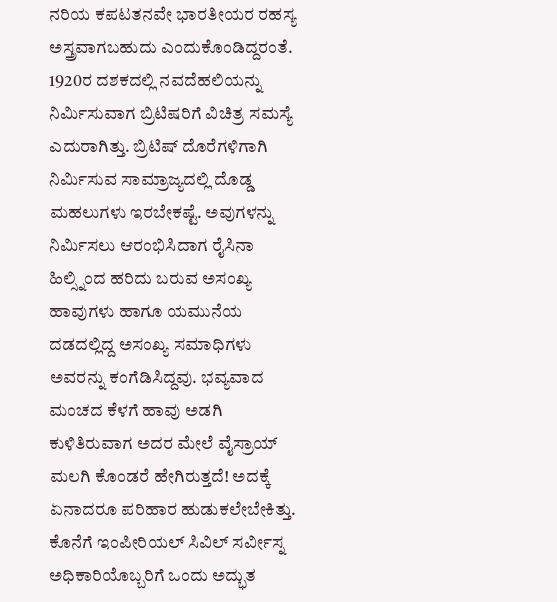ನರಿಯ ಕಪಟತನವೇ ಭಾರತೀಯರ ರಹಸ್ಯ ಅಸ್ತ್ರವಾಗಬಹುದು ಎಂದುಕೊಂಡಿದ್ದರಂತೆ.
1920ರ ದಶಕದಲ್ಲಿ ನವದೆಹಲಿಯನ್ನು ನಿರ್ಮಿಸುವಾಗ ಬ್ರಿಟಿಷರಿಗೆ ವಿಚಿತ್ರ ಸಮಸ್ಯೆ ಎದುರಾಗಿತ್ತು. ಬ್ರಿಟಿಷ್ ದೊರೆಗಳಿಗಾಗಿ ನಿರ್ಮಿಸುವ ಸಾಮ್ರಾಜ್ಯದಲ್ಲಿ ದೊಡ್ಡ ಮಹಲುಗಳು ಇರಬೇಕಷ್ಟೆ. ಅವುಗಳನ್ನು ನಿರ್ಮಿಸಲು ಆರಂಭಿಸಿದಾಗ ರೈಸಿನಾ ಹಿಲ್ಸ್ನಿಂದ ಹರಿದು ಬರುವ ಅಸಂಖ್ಯ ಹಾವುಗಳು ಹಾಗೂ ಯಮುನೆಯ ದಡದಲ್ಲಿದ್ದ ಅಸಂಖ್ಯ ಸಮಾಧಿಗಳು ಅವರನ್ನು ಕಂಗೆಡಿಸಿದ್ದವು. ಭವ್ಯವಾದ ಮಂಚದ ಕೆಳಗೆ ಹಾವು ಅಡಗಿ ಕುಳಿತಿರುವಾಗ ಅದರ ಮೇಲೆ ವೈಸ್ರಾಯ್ ಮಲಗಿ ಕೊಂಡರೆ ಹೇಗಿರುತ್ತದೆ! ಅದಕ್ಕೆ ಏನಾದರೂ ಪರಿಹಾರ ಹುಡುಕಲೇಬೇಕಿತ್ತು.
ಕೊನೆಗೆ ಇಂಪೀರಿಯಲ್ ಸಿವಿಲ್ ಸರ್ವೀಸ್ನ ಅಧಿಕಾರಿಯೊಬ್ಬರಿಗೆ ಒಂದು ಅದ್ಭುತ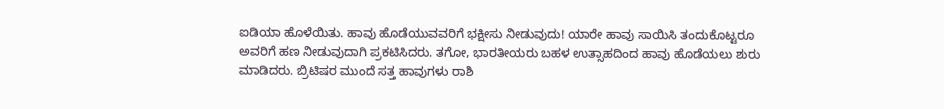ಐಡಿಯಾ ಹೊಳೆಯಿತು. ಹಾವು ಹೊಡೆಯುವವರಿಗೆ ಭಕ್ಷೀಸು ನೀಡುವುದು! ಯಾರೇ ಹಾವು ಸಾಯಿಸಿ ತಂದುಕೊಟ್ಟರೂ ಅವರಿಗೆ ಹಣ ನೀಡುವುದಾಗಿ ಪ್ರಕಟಿಸಿದರು. ತಗೋ, ಭಾರತೀಯರು ಬಹಳ ಉತ್ಸಾಹದಿಂದ ಹಾವು ಹೊಡೆಯಲು ಶುರು ಮಾಡಿದರು. ಬ್ರಿಟಿಷರ ಮುಂದೆ ಸತ್ತ ಹಾವುಗಳು ರಾಶಿ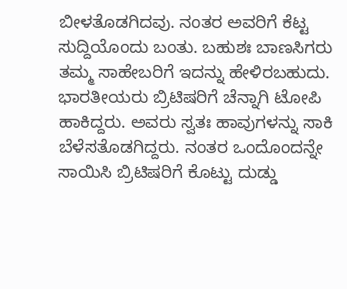ಬೀಳತೊಡಗಿದವು. ನಂತರ ಅವರಿಗೆ ಕೆಟ್ಟ ಸುದ್ದಿಯೊಂದು ಬಂತು. ಬಹುಶಃ ಬಾಣಸಿಗರು ತಮ್ಮ ಸಾಹೇಬರಿಗೆ ಇದನ್ನು ಹೇಳಿರಬಹುದು. ಭಾರತೀಯರು ಬ್ರಿಟಿಷರಿಗೆ ಚೆನ್ನಾಗಿ ಟೋಪಿ ಹಾಕಿದ್ದರು. ಅವರು ಸ್ವತಃ ಹಾವುಗಳನ್ನು ಸಾಕಿ ಬೆಳೆಸತೊಡಗಿದ್ದರು. ನಂತರ ಒಂದೊಂದನ್ನೇ ಸಾಯಿಸಿ ಬ್ರಿಟಿಷರಿಗೆ ಕೊಟ್ಟು ದುಡ್ಡು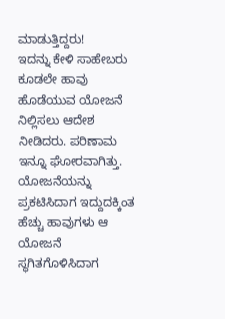ಮಾಡುತ್ತಿದ್ದರು!
ಇದನ್ನು ಕೇಳಿ ಸಾಹೇಬರು ಕೂಡಲೇ ಹಾವು ಹೊಡೆಯುವ ಯೋಜನೆ ನಿಲ್ಲಿಸಲು ಆದೇಶ ನೀಡಿದರು. ಪರಿಣಾಮ ಇನ್ನೂ ಘೋರವಾಗಿತ್ತು. ಯೋಜನೆಯನ್ನು ಪ್ರಕಟಿಸಿದಾಗ ಇದ್ದುದಕ್ಕಿಂತ ಹೆಚ್ಚು ಹಾವುಗಳು ಆ ಯೋಜನೆ ಸ್ಥಗಿತಗೊಳಿಸಿದಾಗ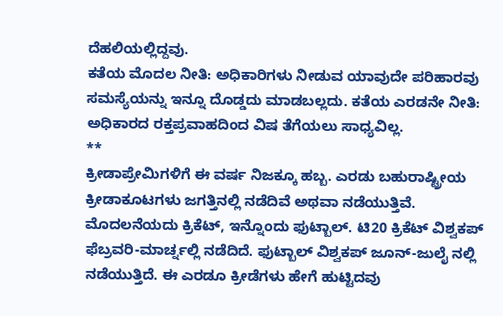ದೆಹಲಿಯಲ್ಲಿದ್ದವು.
ಕತೆಯ ಮೊದಲ ನೀತಿ: ಅಧಿಕಾರಿಗಳು ನೀಡುವ ಯಾವುದೇ ಪರಿಹಾರವು ಸಮಸ್ಯೆಯನ್ನು ಇನ್ನೂ ದೊಡ್ಡದು ಮಾಡಬಲ್ಲದು. ಕತೆಯ ಎರಡನೇ ನೀತಿ: ಅಧಿಕಾರದ ರಕ್ತಪ್ರವಾಹದಿಂದ ವಿಷ ತೆಗೆಯಲು ಸಾಧ್ಯವಿಲ್ಲ.
**
ಕ್ರೀಡಾಪ್ರೇಮಿಗಳಿಗೆ ಈ ವರ್ಷ ನಿಜಕ್ಕೂ ಹಬ್ಬ. ಎರಡು ಬಹುರಾಷ್ಟ್ರೀಯ ಕ್ರೀಡಾಕೂಟಗಳು ಜಗತ್ತಿನಲ್ಲಿ ನಡೆದಿವೆ ಅಥವಾ ನಡೆಯುತ್ತಿವೆ. ಮೊದಲನೆಯದು ಕ್ರಿಕೆಟ್, ಇನ್ನೊಂದು ಫುಟ್ಬಾಲ್. ಟಿ20 ಕ್ರಿಕೆಟ್ ವಿಶ್ವಕಪ್ ಫೆಬ್ರವರಿ-ಮಾರ್ಚ್ನಲ್ಲಿ ನಡೆದಿದೆ. ಫುಟ್ಬಾಲ್ ವಿಶ್ವಕಪ್ ಜೂನ್-ಜುಲೈ ನಲ್ಲಿ ನಡೆಯುತ್ತಿದೆ. ಈ ಎರಡೂ ಕ್ರೀಡೆಗಳು ಹೇಗೆ ಹುಟ್ಟಿದವು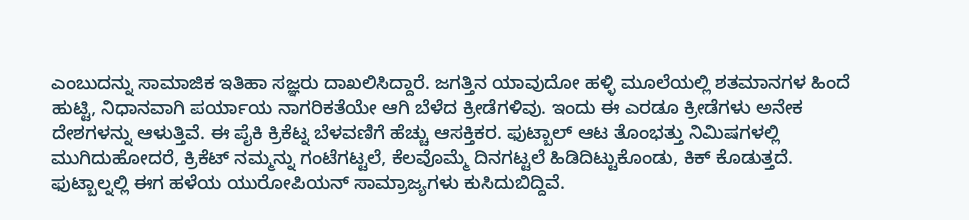ಎಂಬುದನ್ನು ಸಾಮಾಜಿಕ ಇತಿಹಾ ಸಜ್ಞರು ದಾಖಲಿಸಿದ್ದಾರೆ. ಜಗತ್ತಿನ ಯಾವುದೋ ಹಳ್ಳಿ ಮೂಲೆಯಲ್ಲಿ ಶತಮಾನಗಳ ಹಿಂದೆ ಹುಟ್ಟಿ, ನಿಧಾನವಾಗಿ ಪರ್ಯಾಯ ನಾಗರಿಕತೆಯೇ ಆಗಿ ಬೆಳೆದ ಕ್ರೀಡೆಗಳಿವು. ಇಂದು ಈ ಎರಡೂ ಕ್ರೀಡೆಗಳು ಅನೇಕ ದೇಶಗಳನ್ನು ಆಳುತ್ತಿವೆ. ಈ ಪೈಕಿ ಕ್ರಿಕೆಟ್ನ ಬೆಳವಣಿಗೆ ಹೆಚ್ಚು ಆಸಕ್ತಿಕರ. ಫುಟ್ಬಾಲ್ ಆಟ ತೊಂಭತ್ತು ನಿಮಿಷಗಳಲ್ಲಿ ಮುಗಿದುಹೋದರೆ, ಕ್ರಿಕೆಟ್ ನಮ್ಮನ್ನು ಗಂಟೆಗಟ್ಟಲೆ, ಕೆಲವೊಮ್ಮೆ ದಿನಗಟ್ಟಲೆ ಹಿಡಿದಿಟ್ಟುಕೊಂಡು, ಕಿಕ್ ಕೊಡುತ್ತದೆ.
ಫುಟ್ಬಾಲ್ನಲ್ಲಿ ಈಗ ಹಳೆಯ ಯುರೋಪಿಯನ್ ಸಾಮ್ರಾಜ್ಯಗಳು ಕುಸಿದುಬಿದ್ದಿವೆ.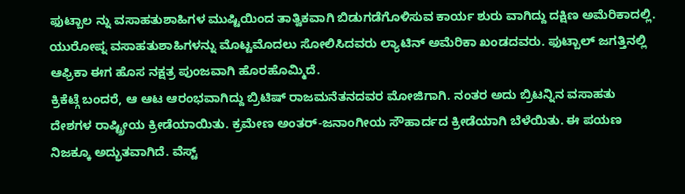ಫುಟ್ಬಾಲ ನ್ನು ವಸಾಹತುಶಾಹಿಗಳ ಮುಷ್ಟಿಯಿಂದ ತಾತ್ವಿಕವಾಗಿ ಬಿಡುಗಡೆಗೊಳಿಸುವ ಕಾರ್ಯ ಶುರು ವಾಗಿದ್ದು ದಕ್ಷಿಣ ಅಮೆರಿಕಾದಲ್ಲಿ. ಯುರೋಪ್ನ ವಸಾಹತುಶಾಹಿಗಳನ್ನು ಮೊಟ್ಟಮೊದಲು ಸೋಲಿಸಿದವರು ಲ್ಯಾಟಿನ್ ಅಮೆರಿಕಾ ಖಂಡದವರು. ಫುಟ್ಬಾಲ್ ಜಗತ್ತಿನಲ್ಲಿ ಆಫ್ರಿಕಾ ಈಗ ಹೊಸ ನಕ್ಷತ್ರ ಪುಂಜವಾಗಿ ಹೊರಹೊಮ್ಮಿದೆ.
ಕ್ರಿಕೆಟ್ಗೆ ಬಂದರೆ, ಆ ಆಟ ಆರಂಭವಾಗಿದ್ದು ಬ್ರಿಟಿಷ್ ರಾಜಮನೆತನದವರ ಮೋಜಿಗಾಗಿ. ನಂತರ ಅದು ಬ್ರಿಟನ್ನಿನ ವಸಾಹತು ದೇಶಗಳ ರಾಷ್ಟ್ರೀಯ ಕ್ರೀಡೆಯಾಯಿತು. ಕ್ರಮೇಣ ಅಂತರ್-ಜನಾಂಗೀಯ ಸೌಹಾರ್ದದ ಕ್ರೀಡೆಯಾಗಿ ಬೆಳೆಯಿತು. ಈ ಪಯಣ ನಿಜಕ್ಕೂ ಅದ್ಭುತವಾಗಿದೆ. ವೆಸ್ಟ್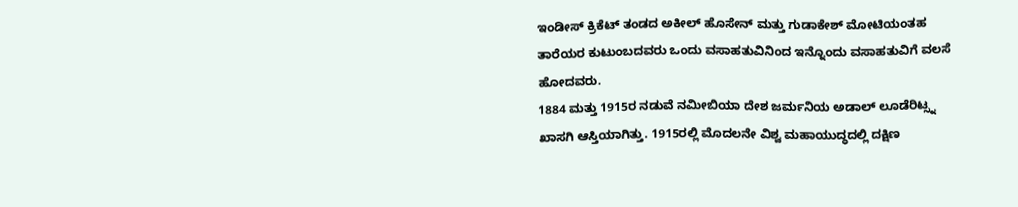ಇಂಡೀಸ್ ಕ್ರಿಕೆಟ್ ತಂಡದ ಅಕೀಲ್ ಹೊಸೇನ್ ಮತ್ತು ಗುಡಾಕೇಶ್ ಮೋಟಿಯಂತಹ ತಾರೆಯರ ಕುಟುಂಬದವರು ಒಂದು ವಸಾಹತುವಿನಿಂದ ಇನ್ನೊಂದು ವಸಾಹತುವಿಗೆ ವಲಸೆ ಹೋದವರು.
1884 ಮತ್ತು 1915ರ ನಡುವೆ ನಮೀಬಿಯಾ ದೇಶ ಜರ್ಮನಿಯ ಅಡಾಲ್ ಲೂಡೆರಿಟ್ಸ್ನ ಖಾಸಗಿ ಆಸ್ತಿಯಾಗಿತ್ತು. 1915ರಲ್ಲಿ ಮೊದಲನೇ ವಿಶ್ವ ಮಹಾಯುದ್ಧದಲ್ಲಿ ದಕ್ಷಿಣ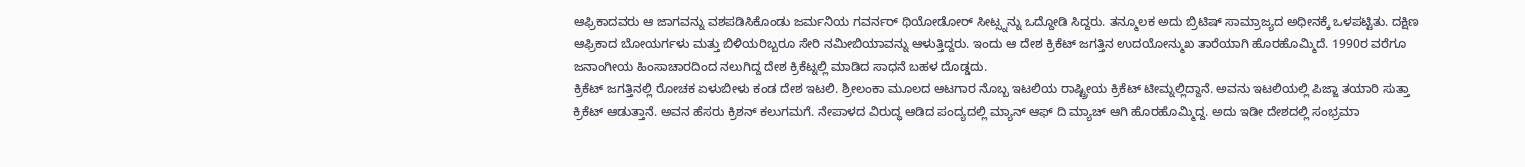ಆಫ್ರಿಕಾದವರು ಆ ಜಾಗವನ್ನು ವಶಪಡಿಸಿಕೊಂಡು ಜರ್ಮನಿಯ ಗವರ್ನರ್ ಥಿಯೋಡೋರ್ ಸೀಟ್ಸ್ನನ್ನು ಒದ್ದೋಡಿ ಸಿದ್ದರು. ತನ್ಮೂಲಕ ಅದು ಬ್ರಿಟಿಷ್ ಸಾಮ್ರಾಜ್ಯದ ಅಧೀನಕ್ಕೆ ಒಳಪಟ್ಟಿತು. ದಕ್ಷಿಣ ಆಫ್ರಿಕಾದ ಬೋಯರ್ಗಳು ಮತ್ತು ಬಿಳಿಯರಿಬ್ಬರೂ ಸೇರಿ ನಮೀಬಿಯಾವನ್ನು ಆಳುತ್ತಿದ್ದರು. ಇಂದು ಆ ದೇಶ ಕ್ರಿಕೆಟ್ ಜಗತ್ತಿನ ಉದಯೋನ್ಮುಖ ತಾರೆಯಾಗಿ ಹೊರಹೊಮ್ಮಿದೆ. 1990ರ ವರೆಗೂ ಜನಾಂಗೀಯ ಹಿಂಸಾಚಾರದಿಂದ ನಲುಗಿದ್ದ ದೇಶ ಕ್ರಿಕೆಟ್ನಲ್ಲಿ ಮಾಡಿದ ಸಾಧನೆ ಬಹಳ ದೊಡ್ಡದು.
ಕ್ರಿಕೆಟ್ ಜಗತ್ತಿನಲ್ಲಿ ರೋಚಕ ಏಳುಬೀಳು ಕಂಡ ದೇಶ ಇಟಲಿ. ಶ್ರೀಲಂಕಾ ಮೂಲದ ಆಟಗಾರ ನೊಬ್ಬ ಇಟಲಿಯ ರಾಷ್ಟ್ರೀಯ ಕ್ರಿಕೆಟ್ ಟೀಮ್ನಲ್ಲಿದ್ದಾನೆ. ಅವನು ಇಟಲಿಯಲ್ಲಿ ಪಿಜ್ಜಾ ತಯಾರಿ ಸುತ್ತಾ ಕ್ರಿಕೆಟ್ ಆಡುತ್ತಾನೆ. ಅವನ ಹೆಸರು ಕ್ರಿಶನ್ ಕಲುಗಮಗೆ. ನೇಪಾಳದ ವಿರುದ್ಧ ಆಡಿದ ಪಂದ್ಯದಲ್ಲಿ ಮ್ಯಾನ್ ಆಫ್ ದಿ ಮ್ಯಾಚ್ ಆಗಿ ಹೊರಹೊಮ್ಮಿದ್ದ. ಅದು ಇಡೀ ದೇಶದಲ್ಲಿ ಸಂಭ್ರಮಾ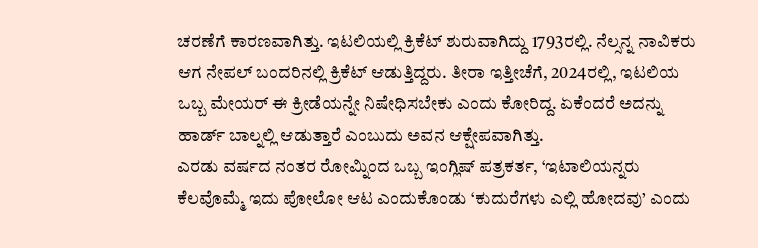ಚರಣೆಗೆ ಕಾರಣವಾಗಿತ್ತು. ಇಟಲಿಯಲ್ಲಿ ಕ್ರಿಕೆಟ್ ಶುರುವಾಗಿದ್ದು 1793ರಲ್ಲಿ. ನೆಲ್ಸನ್ನ ನಾವಿಕರು ಆಗ ನೇಪಲ್ ಬಂದರಿನಲ್ಲಿ ಕ್ರಿಕೆಟ್ ಆಡುತ್ತಿದ್ದರು. ತೀರಾ ಇತ್ತೀಚೆಗೆ, 2024ರಲ್ಲಿ, ಇಟಲಿಯ ಒಬ್ಬ ಮೇಯರ್ ಈ ಕ್ರೀಡೆಯನ್ನೇ ನಿಷೇಧಿಸಬೇಕು ಎಂದು ಕೋರಿದ್ದ. ಏಕೆಂದರೆ ಅದನ್ನು ಹಾರ್ಡ್ ಬಾಲ್ನಲ್ಲಿ ಆಡುತ್ತಾರೆ ಎಂಬುದು ಅವನ ಆಕ್ಷೇಪವಾಗಿತ್ತು.
ಎರಡು ವರ್ಷದ ನಂತರ ರೋಮ್ನಿಂದ ಒಬ್ಬ ಇಂಗ್ಲಿಷ್ ಪತ್ರಕರ್ತ, ‘ಇಟಾಲಿಯನ್ನರು ಕೆಲವೊಮ್ಮೆ ಇದು ಪೋಲೋ ಆಟ ಎಂದುಕೊಂಡು ‘ಕುದುರೆಗಳು ಎಲ್ಲಿ ಹೋದವು’ ಎಂದು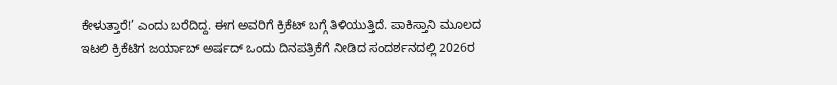ಕೇಳುತ್ತಾರೆ!’ ಎಂದು ಬರೆದಿದ್ದ. ಈಗ ಅವರಿಗೆ ಕ್ರಿಕೆಟ್ ಬಗ್ಗೆ ತಿಳಿಯುತ್ತಿದೆ. ಪಾಕಿಸ್ತಾನಿ ಮೂಲದ ಇಟಲಿ ಕ್ರಿಕೆಟಿಗ ಜರ್ಯಾಬ್ ಅರ್ಷದ್ ಒಂದು ದಿನಪತ್ರಿಕೆಗೆ ನೀಡಿದ ಸಂದರ್ಶನದಲ್ಲಿ 2026ರ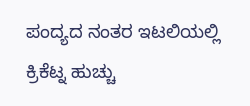ಪಂದ್ಯದ ನಂತರ ಇಟಲಿಯಲ್ಲಿ ಕ್ರಿಕೆಟ್ನ ಹುಚ್ಚು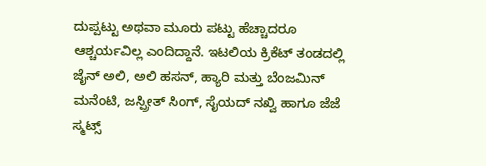ದುಪ್ಪಟ್ಟು ಅಥವಾ ಮೂರು ಪಟ್ಟು ಹೆಚ್ಚಾದರೂ ಆಶ್ಚರ್ಯವಿಲ್ಲ ಎಂದಿದ್ದಾನೆ. ಇಟಲಿಯ ಕ್ರಿಕೆಟ್ ತಂಡದಲ್ಲಿ ಜೈನ್ ಅಲಿ, ಅಲಿ ಹಸನ್, ಹ್ಯಾರಿ ಮತ್ತು ಬೆಂಜಮಿನ್ ಮನೆಂಟಿ, ಜಸ್ಪ್ರೀತ್ ಸಿಂಗ್, ಸೈಯದ್ ನಖ್ವಿ ಹಾಗೂ ಜೆಜೆ ಸ್ಮಟ್ಸ್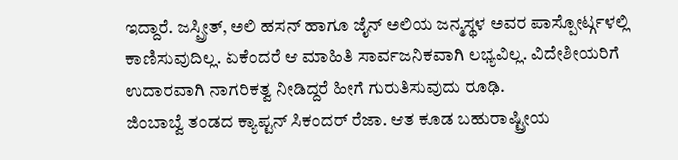ಇದ್ದಾರೆ. ಜಸ್ಪ್ರೀತ್, ಅಲಿ ಹಸನ್ ಹಾಗೂ ಜೈನ್ ಅಲಿಯ ಜನ್ಮಸ್ಥಳ ಅವರ ಪಾಸ್ಪೋರ್ಟ್ಗಳಲ್ಲಿ ಕಾಣಿಸುವುದಿಲ್ಲ. ಏಕೆಂದರೆ ಆ ಮಾಹಿತಿ ಸಾರ್ವಜನಿಕವಾಗಿ ಲಭ್ಯವಿಲ್ಲ. ವಿದೇಶೀಯರಿಗೆ ಉದಾರವಾಗಿ ನಾಗರಿಕತ್ವ ನೀಡಿದ್ದರೆ ಹೀಗೆ ಗುರುತಿಸುವುದು ರೂಢಿ.
ಜಿಂಬಾಬ್ವೆ ತಂಡದ ಕ್ಯಾಪ್ಟನ್ ಸಿಕಂದರ್ ರೆಜಾ. ಆತ ಕೂಡ ಬಹುರಾಷ್ಟ್ರೀಯ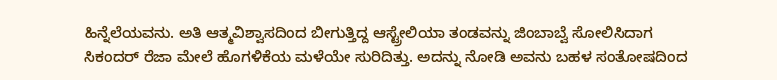ಹಿನ್ನೆಲೆಯವನು. ಅತಿ ಆತ್ಮವಿಶ್ವಾಸದಿಂದ ಬೀಗುತ್ತಿದ್ದ ಆಸ್ಟ್ರೇಲಿಯಾ ತಂಡವನ್ನು ಜಿಂಬಾಬ್ವೆ ಸೋಲಿಸಿದಾಗ ಸಿಕಂದರ್ ರೆಜಾ ಮೇಲೆ ಹೊಗಳಿಕೆಯ ಮಳೆಯೇ ಸುರಿದಿತ್ತು. ಅದನ್ನು ನೋಡಿ ಅವನು ಬಹಳ ಸಂತೋಷದಿಂದ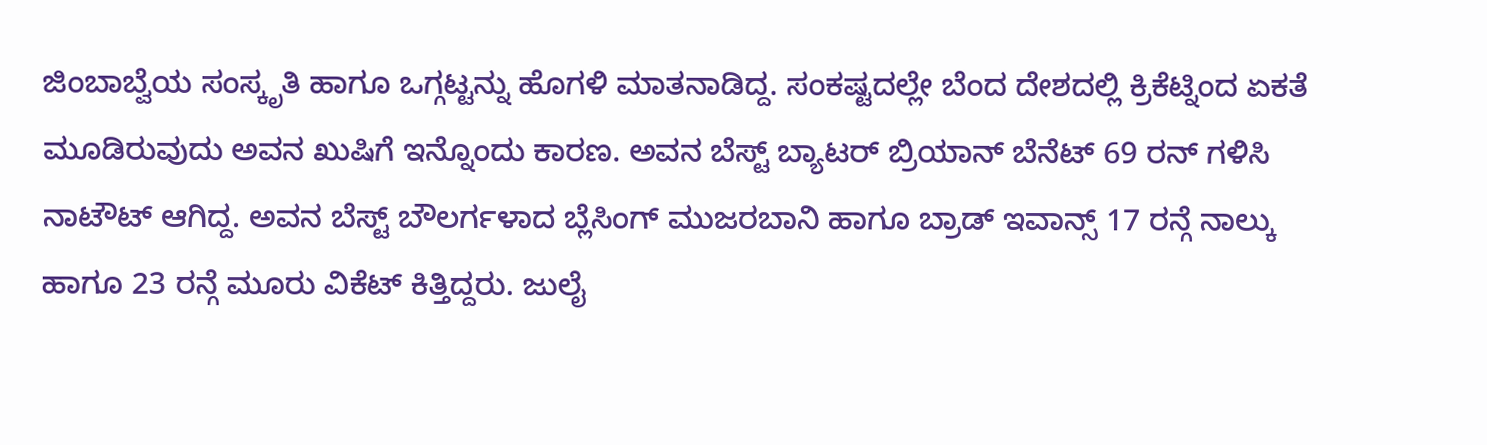ಜಿಂಬಾಬ್ವೆಯ ಸಂಸ್ಕೃತಿ ಹಾಗೂ ಒಗ್ಗಟ್ಟನ್ನು ಹೊಗಳಿ ಮಾತನಾಡಿದ್ದ. ಸಂಕಷ್ಟದಲ್ಲೇ ಬೆಂದ ದೇಶದಲ್ಲಿ ಕ್ರಿಕೆಟ್ನಿಂದ ಏಕತೆ ಮೂಡಿರುವುದು ಅವನ ಖುಷಿಗೆ ಇನ್ನೊಂದು ಕಾರಣ. ಅವನ ಬೆಸ್ಟ್ ಬ್ಯಾಟರ್ ಬ್ರಿಯಾನ್ ಬೆನೆಟ್ 69 ರನ್ ಗಳಿಸಿ ನಾಟೌಟ್ ಆಗಿದ್ದ. ಅವನ ಬೆಸ್ಟ್ ಬೌಲರ್ಗಳಾದ ಬ್ಲೆಸಿಂಗ್ ಮುಜರಬಾನಿ ಹಾಗೂ ಬ್ರಾಡ್ ಇವಾನ್ಸ್ 17 ರನ್ಗೆ ನಾಲ್ಕು ಹಾಗೂ 23 ರನ್ಗೆ ಮೂರು ವಿಕೆಟ್ ಕಿತ್ತಿದ್ದರು. ಜುಲೈ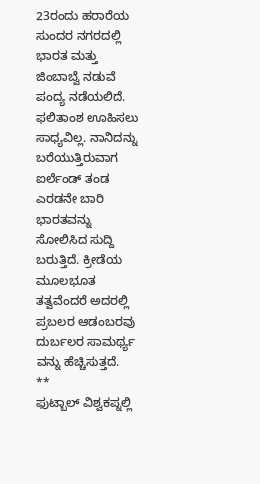23ರಂದು ಹರಾರೆಯ ಸುಂದರ ನಗರದಲ್ಲಿ ಭಾರತ ಮತ್ತು ಜಿಂಬಾಬ್ವೆ ನಡುವೆ ಪಂದ್ಯ ನಡೆಯಲಿದೆ. ಫಲಿತಾಂಶ ಊಹಿಸಲು ಸಾಧ್ಯವಿಲ್ಲ. ನಾನಿದನ್ನು ಬರೆಯುತ್ತಿರುವಾಗ ಐರ್ಲೆಂಡ್ ತಂಡ ಎರಡನೇ ಬಾರಿ ಭಾರತವನ್ನು ಸೋಲಿಸಿದ ಸುದ್ದಿ ಬರುತ್ತಿದೆ. ಕ್ರೀಡೆಯ ಮೂಲಭೂತ ತತ್ವವೆಂದರೆ ಅದರಲ್ಲಿ ಪ್ರಬಲರ ಆಡಂಬರವು ದುರ್ಬಲರ ಸಾಮರ್ಥ್ಯ ವನ್ನು ಹೆಚ್ಚಿಸುತ್ತದೆ.
**
ಫುಟ್ಬಾಲ್ ವಿಶ್ವಕಪ್ನಲ್ಲಿ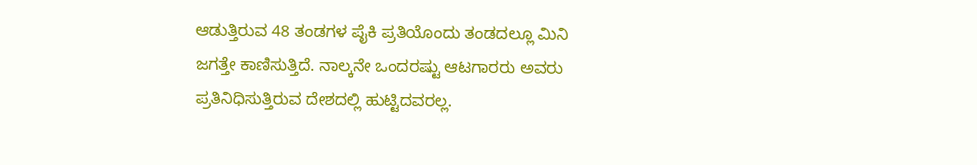ಆಡುತ್ತಿರುವ 48 ತಂಡಗಳ ಪೈಕಿ ಪ್ರತಿಯೊಂದು ತಂಡದಲ್ಲೂ ಮಿನಿ ಜಗತ್ತೇ ಕಾಣಿಸುತ್ತಿದೆ. ನಾಲ್ಕನೇ ಒಂದರಷ್ಟು ಆಟಗಾರರು ಅವರು ಪ್ರತಿನಿಧಿಸುತ್ತಿರುವ ದೇಶದಲ್ಲಿ ಹುಟ್ಟಿದವರಲ್ಲ.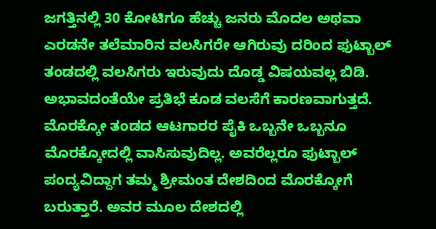ಜಗತ್ತಿನಲ್ಲಿ 30 ಕೋಟಿಗೂ ಹೆಚ್ಚು ಜನರು ಮೊದಲ ಅಥವಾ ಎರಡನೇ ತಲೆಮಾರಿನ ವಲಸಿಗರೇ ಆಗಿರುವು ದರಿಂದ ಫುಟ್ಬಾಲ್ ತಂಡದಲ್ಲಿ ವಲಸಿಗರು ಇರುವುದು ದೊಡ್ಡ ವಿಷಯವಲ್ಲ ಬಿಡಿ. ಅಭಾವದಂತೆಯೇ ಪ್ರತಿಭೆ ಕೂಡ ವಲಸೆಗೆ ಕಾರಣವಾಗುತ್ತದೆ.
ಮೊರಕ್ಕೋ ತಂಡದ ಆಟಗಾರರ ಪೈಕಿ ಒಬ್ಬನೇ ಒಬ್ಬನೂ ಮೊರಕ್ಕೋದಲ್ಲಿ ವಾಸಿಸುವುದಿಲ್ಲ. ಅವರೆಲ್ಲರೂ ಫುಟ್ಬಾಲ್ ಪಂದ್ಯವಿದ್ದಾಗ ತಮ್ಮ ಶ್ರೀಮಂತ ದೇಶದಿಂದ ಮೊರಕ್ಕೋಗೆ ಬರುತ್ತಾರೆ. ಅವರ ಮೂಲ ದೇಶದಲ್ಲಿ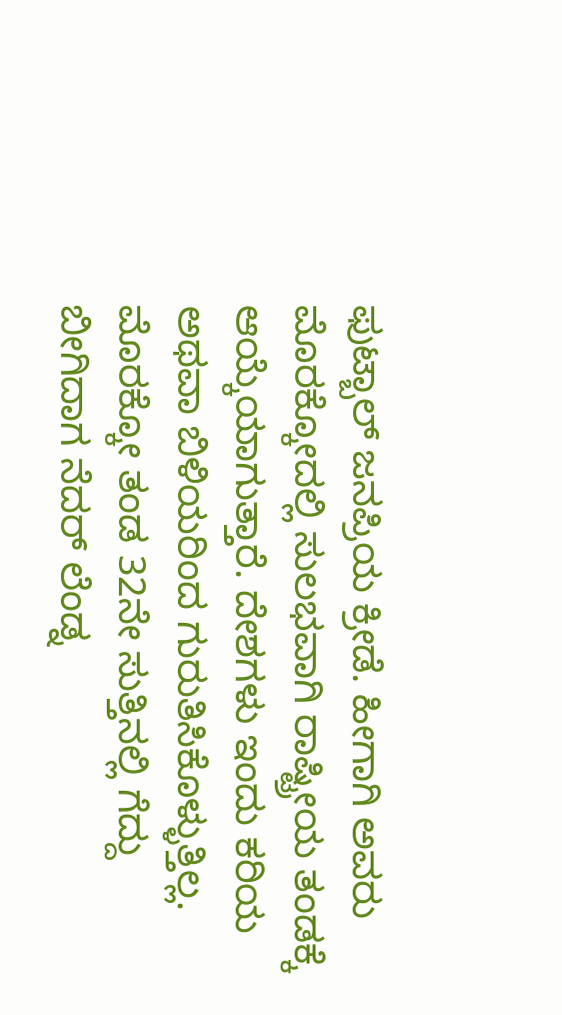ಫುಟ್ಬಾಲ್ ಜನಪ್ರಿಯ ಕ್ರೀಡೆ. ಹೀಗಾಗಿ ಅವರು ಮೊರಕ್ಕೋದಲ್ಲಿ ಸುಲಭವಾಗಿ ರಾಷ್ಟ್ರೀಯ ತಂಡಕ್ಕೆ ಆಯ್ಕೆಯಾಗುತ್ತಾರೆ. ದೇಶಗಳು ಇಂದು ಕರಿಯ ಅಥವಾ ಬಿಳಿಯರಿಂದ ಗುರುತಿಸಿಕೊಳ್ಳುತ್ತಿಲ್ಲ. ಮೊರಕ್ಕೋ ತಂಡ 32ನೇ ಸುತ್ತಿನಲ್ಲಿ ಗೆದ್ದು ಬೀಗಿದಾಗ ನೆದರ್ ಲೆಂಡ್ನ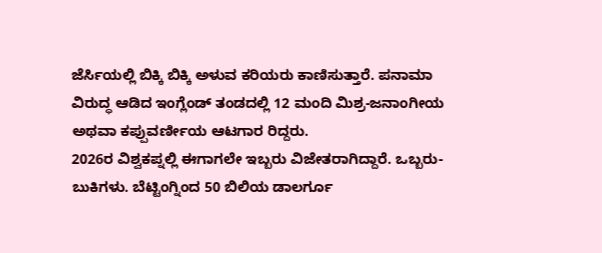ಜೆರ್ಸಿಯಲ್ಲಿ ಬಿಕ್ಕಿ ಬಿಕ್ಕಿ ಅಳುವ ಕರಿಯರು ಕಾಣಿಸುತ್ತಾರೆ. ಪನಾಮಾ ವಿರುದ್ಧ ಆಡಿದ ಇಂಗ್ಲೆಂಡ್ ತಂಡದಲ್ಲಿ 12 ಮಂದಿ ಮಿಶ್ರ-ಜನಾಂಗೀಯ ಅಥವಾ ಕಪ್ಪುವರ್ಣೀಯ ಆಟಗಾರ ರಿದ್ದರು.
2026ರ ವಿಶ್ವಕಪ್ನಲ್ಲಿ ಈಗಾಗಲೇ ಇಬ್ಬರು ವಿಜೇತರಾಗಿದ್ದಾರೆ. ಒಬ್ಬರು- ಬುಕಿಗಳು. ಬೆಟ್ಟಿಂಗ್ನಿಂದ 50 ಬಿಲಿಯ ಡಾಲರ್ಗೂ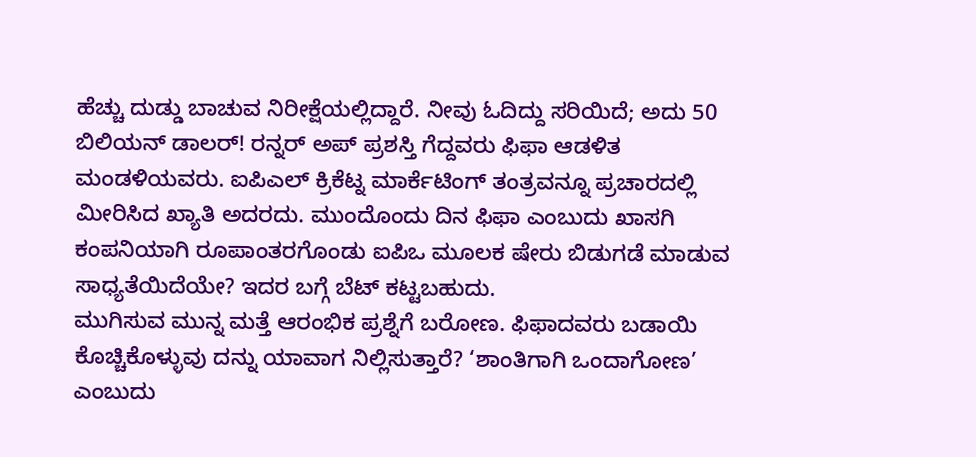ಹೆಚ್ಚು ದುಡ್ಡು ಬಾಚುವ ನಿರೀಕ್ಷೆಯಲ್ಲಿದ್ದಾರೆ. ನೀವು ಓದಿದ್ದು ಸರಿಯಿದೆ; ಅದು 50 ಬಿಲಿಯನ್ ಡಾಲರ್! ರನ್ನರ್ ಅಪ್ ಪ್ರಶಸ್ತಿ ಗೆದ್ದವರು ಫಿಫಾ ಆಡಳಿತ ಮಂಡಳಿಯವರು. ಐಪಿಎಲ್ ಕ್ರಿಕೆಟ್ನ ಮಾರ್ಕೆಟಿಂಗ್ ತಂತ್ರವನ್ನೂ ಪ್ರಚಾರದಲ್ಲಿ ಮೀರಿಸಿದ ಖ್ಯಾತಿ ಅದರದು. ಮುಂದೊಂದು ದಿನ ಫಿಫಾ ಎಂಬುದು ಖಾಸಗಿ ಕಂಪನಿಯಾಗಿ ರೂಪಾಂತರಗೊಂಡು ಐಪಿಒ ಮೂಲಕ ಷೇರು ಬಿಡುಗಡೆ ಮಾಡುವ ಸಾಧ್ಯತೆಯಿದೆಯೇ? ಇದರ ಬಗ್ಗೆ ಬೆಟ್ ಕಟ್ಟಬಹುದು.
ಮುಗಿಸುವ ಮುನ್ನ ಮತ್ತೆ ಆರಂಭಿಕ ಪ್ರಶ್ನೆಗೆ ಬರೋಣ. ಫಿಫಾದವರು ಬಡಾಯಿ ಕೊಚ್ಚಿಕೊಳ್ಳುವು ದನ್ನು ಯಾವಾಗ ನಿಲ್ಲಿಸುತ್ತಾರೆ? ‘ಶಾಂತಿಗಾಗಿ ಒಂದಾಗೋಣ’ ಎಂಬುದು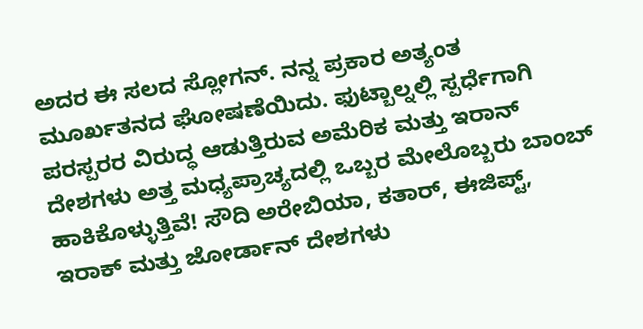ಅದರ ಈ ಸಲದ ಸ್ಲೋಗನ್. ನನ್ನ ಪ್ರಕಾರ ಅತ್ಯಂತ ಮೂರ್ಖತನದ ಘೋಷಣೆಯಿದು. ಫುಟ್ಬಾಲ್ನಲ್ಲಿ ಸ್ಪರ್ಧೆಗಾಗಿ ಪರಸ್ಪರರ ವಿರುದ್ಧ ಆಡುತ್ತಿರುವ ಅಮೆರಿಕ ಮತ್ತು ಇರಾನ್ ದೇಶಗಳು ಅತ್ತ ಮಧ್ಯಪ್ರಾಚ್ಯದಲ್ಲಿ ಒಬ್ಬರ ಮೇಲೊಬ್ಬರು ಬಾಂಬ್ ಹಾಕಿಕೊಳ್ಳುತ್ತಿವೆ! ಸೌದಿ ಅರೇಬಿಯಾ, ಕತಾರ್, ಈಜಿಪ್ಟ್, ಇರಾಕ್ ಮತ್ತು ಜೋರ್ಡಾನ್ ದೇಶಗಳು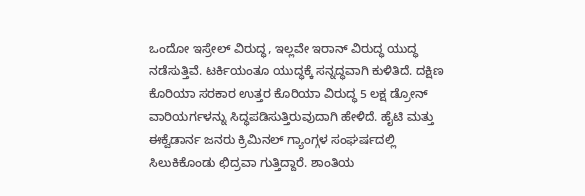ಒಂದೋ ಇಸ್ರೇಲ್ ವಿರುದ್ಧ, ಇಲ್ಲವೇ ಇರಾನ್ ವಿರುದ್ಧ ಯುದ್ಧ ನಡೆಸುತ್ತಿವೆ. ಟರ್ಕಿಯಂತೂ ಯುದ್ಧಕ್ಕೆ ಸನ್ನದ್ಧವಾಗಿ ಕುಳಿತಿದೆ. ದಕ್ಷಿಣ ಕೊರಿಯಾ ಸರಕಾರ ಉತ್ತರ ಕೊರಿಯಾ ವಿರುದ್ಧ 5 ಲಕ್ಷ ಡ್ರೋನ್ ವಾರಿಯರ್ಗಳನ್ನು ಸಿದ್ಧಪಡಿಸುತ್ತಿರುವುದಾಗಿ ಹೇಳಿದೆ. ಹೈಟಿ ಮತ್ತು ಈಕ್ವೆಡಾರ್ನ ಜನರು ಕ್ರಿಮಿನಲ್ ಗ್ಯಾಂಗ್ಗಳ ಸಂಘರ್ಷದಲ್ಲಿ ಸಿಲುಕಿಕೊಂಡು ಛಿದ್ರವಾ ಗುತ್ತಿದ್ದಾರೆ. ಶಾಂತಿಯ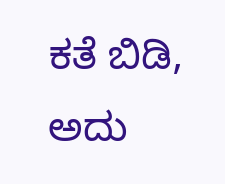ಕತೆ ಬಿಡಿ, ಅದು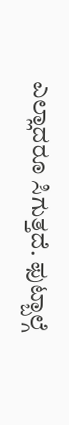ಎಲ್ಲಾದರೂ ಸಿಗುತ್ತದೆ. ಫುಟ್ಬಾಲ್ಗೆ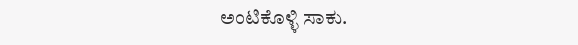ಅಂಟಿಕೊಳ್ಳಿ ಸಾಕು.